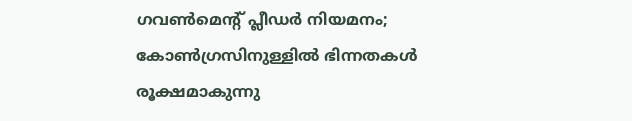ഗവണ്‍മെന്റ് പ്ലീഡര്‍ നിയമനം; കോണ്‍ഗ്രസിനുള്ളില്‍ ഭിന്നതകള്‍ രൂക്ഷമാകുന്നു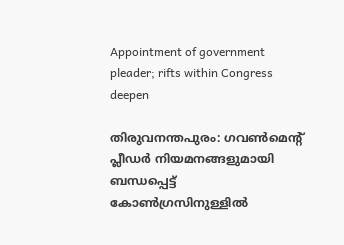Appointment of government pleader; rifts within Congress deepen

തിരുവനന്തപുരം: ഗവണ്‍മെന്റ് പ്ലീഡര്‍ നിയമനങ്ങളുമായി ബന്ധപ്പെട്ട് കോണ്‍ഗ്രസിനുള്ളില്‍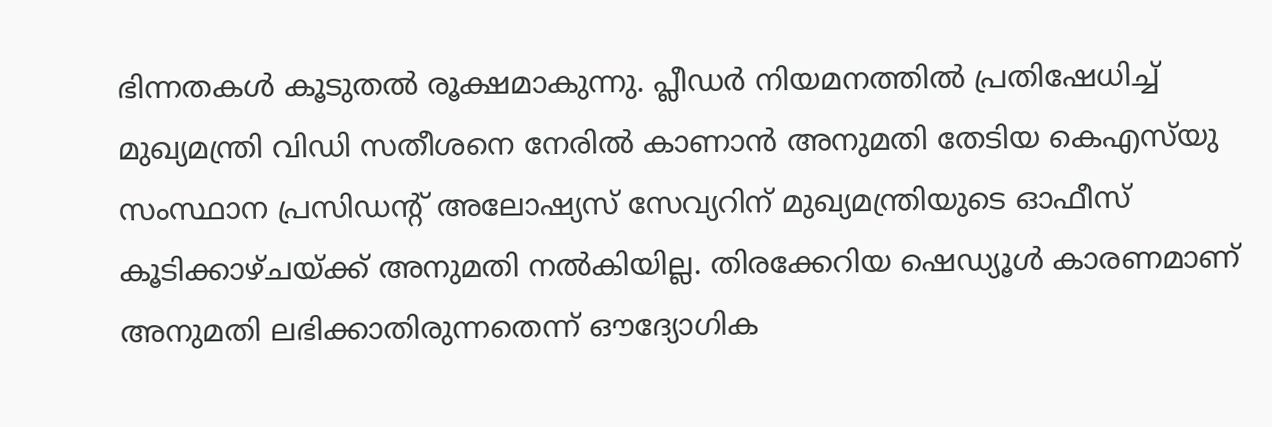ഭിന്നതകള്‍ കൂടുതല്‍ രൂക്ഷമാകുന്നു. പ്ലീഡര്‍ നിയമനത്തില്‍ പ്രതിഷേധിച്ച് മുഖ്യമന്ത്രി വിഡി സതീശനെ നേരില്‍ കാണാന്‍ അനുമതി തേടിയ കെഎസ്‌യു സംസ്ഥാന പ്രസിഡന്റ് അലോഷ്യസ് സേവ്യറിന് മുഖ്യമന്ത്രിയുടെ ഓഫീസ് കൂടിക്കാഴ്ചയ്ക്ക് അനുമതി നല്‍കിയില്ല. തിരക്കേറിയ ഷെഡ്യൂള്‍ കാരണമാണ് അനുമതി ലഭിക്കാതിരുന്നതെന്ന് ഔദ്യോഗിക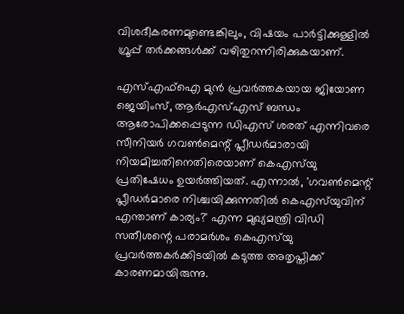വിശദീകരണമുണ്ടെങ്കിലും, വിഷയം പാര്‍ട്ടിക്കുള്ളില്‍ ഗ്രൂപ്പ് തര്‍ക്കങ്ങള്‍ക്ക് വഴിതുറന്നിരിക്കുകയാണ്.

എസ്എഫ്‌ഐ മുന്‍ പ്രവര്‍ത്തകയായ ജിയോണ ജെയിംസ്, ആര്‍എസ്എസ് ബന്ധം ആരോപിക്കപ്പെടുന്ന ഡിഎസ് ശരത് എന്നിവരെ സീനിയര്‍ ഗവണ്‍മെന്റ് പ്ലീഡര്‍മാരായി നിയമിച്ചതിനെതിരെയാണ് കെഎസ്‌യു പ്രതിഷേധം ഉയര്‍ത്തിയത്. എന്നാല്‍, 'ഗവണ്‍മെന്റ് പ്ലീഡര്‍മാരെ നിശ്ചയിക്കുന്നതില്‍ കെഎസ്‌യുവിന് എന്താണ് കാര്യം?' എന്ന മുഖ്യമന്ത്രി വിഡി സതീശന്റെ പരാമര്‍ശം കെഎസ്‌യു പ്രവര്‍ത്തകര്‍ക്കിടയില്‍ കടുത്ത അതൃപ്തിക്ക് കാരണമായിരുന്നു.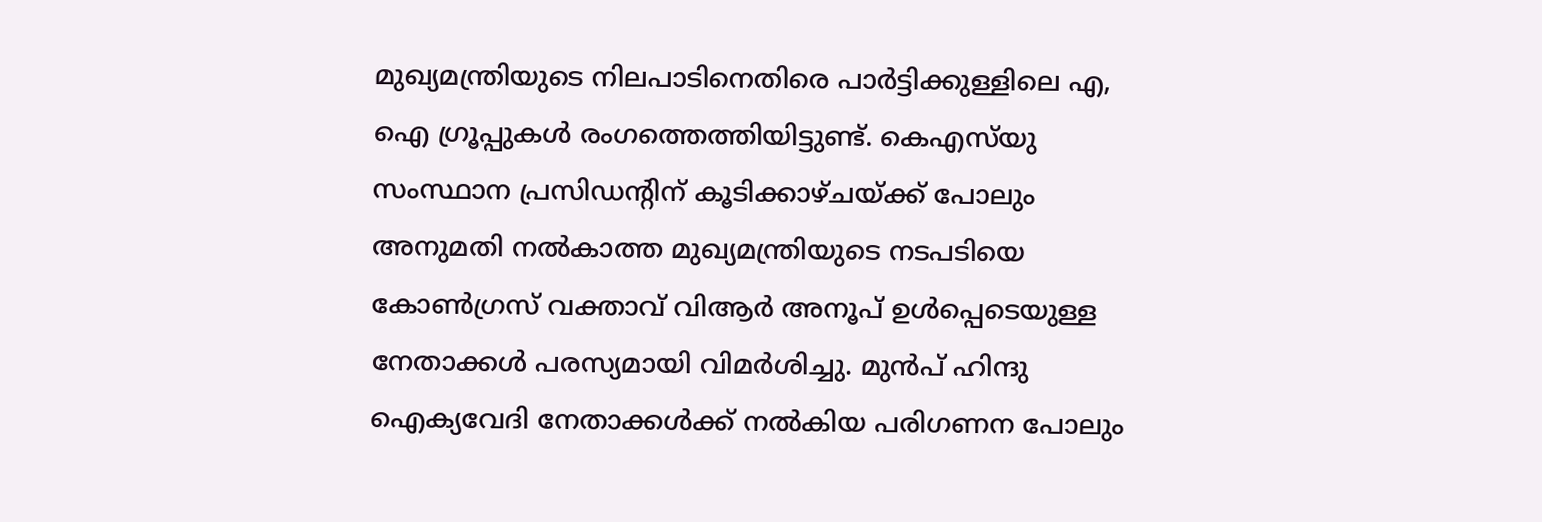മുഖ്യമന്ത്രിയുടെ നിലപാടിനെതിരെ പാര്‍ട്ടിക്കുള്ളിലെ എ, ഐ ഗ്രൂപ്പുകള്‍ രംഗത്തെത്തിയിട്ടുണ്ട്. കെഎസ്‌യു സംസ്ഥാന പ്രസിഡന്റിന് കൂടിക്കാഴ്ചയ്ക്ക് പോലും അനുമതി നല്‍കാത്ത മുഖ്യമന്ത്രിയുടെ നടപടിയെ കോണ്‍ഗ്രസ് വക്താവ് വിആര്‍ അനൂപ് ഉള്‍പ്പെടെയുള്ള നേതാക്കള്‍ പരസ്യമായി വിമര്‍ശിച്ചു. മുന്‍പ് ഹിന്ദു ഐക്യവേദി നേതാക്കള്‍ക്ക് നല്‍കിയ പരിഗണന പോലും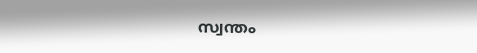സ്വന്തം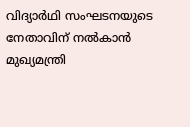വിദ്യാര്‍ഥി സംഘടനയുടെ നേതാവിന് നല്‍കാന്‍ മുഖ്യമന്ത്രി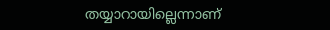തയ്യാറായില്ലെന്നാണ്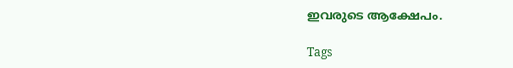ഇവരുടെ ആക്ഷേപം.

Tags